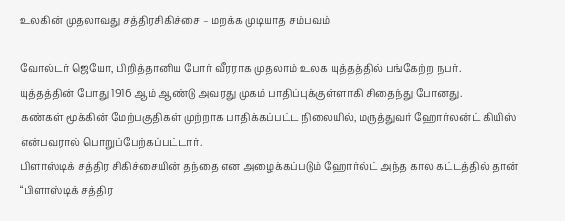உலகின் முதலாவது சத்திரசிகிச்சை – மறக்க முடியாத சம்பவம்

வோல்டர் ஜெயோ, பிறித்தானிய போர் வீரராக முதலாம் உலக யுத்தத்தில் பங்கேற்ற நபர்.
யுத்தத்தின் போது 1916 ஆம் ஆண்டு அவரது முகம் பாதிப்புக்குள்ளாகி சிதைந்து போனது.
கண்கள் மூக்கின் மேற்பகுதிகள் முற்றாக பாதிக்கப்பட்ட நிலையில், மருத்துவர் ஹோர்லன்ட் கியிஸ் என்பவரால் பொறுப்பேற்கப்பட்டார்.
பிளாஸ்டிக் சத்திர சிகிச்சையின் தந்தை என அழைக்கப்படும் ஹோர்ல்ட் அந்த கால கட்டத்தில் தான் “பிளாஸ்டிக் சத்திர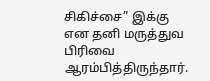சிகிச்சை” இக்கு என தனி மருத்துவ பிரிவை ஆரம்பித்திருந்தார்.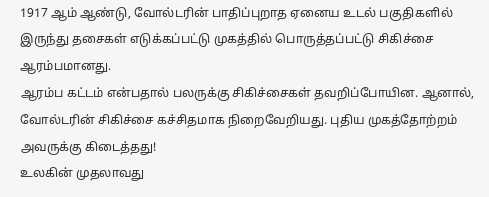1917 ஆம் ஆண்டு, வோல்டரின் பாதிப்புறாத ஏனைய உடல் பகுதிகளில் இருந்து தசைகள் எடுக்கப்பட்டு முகத்தில் பொருத்தப்பட்டு சிகிச்சை ஆரம்பமானது.
ஆரம்ப கட்டம் என்பதால் பலருக்கு சிகிச்சைகள் தவறிப்போயின. ஆனால், வோல்டரின் சிகிச்சை கச்சிதமாக நிறைவேறியது. புதிய முகத்தோற்றம் அவருக்கு கிடைத்தது!
உலகின் முதலாவது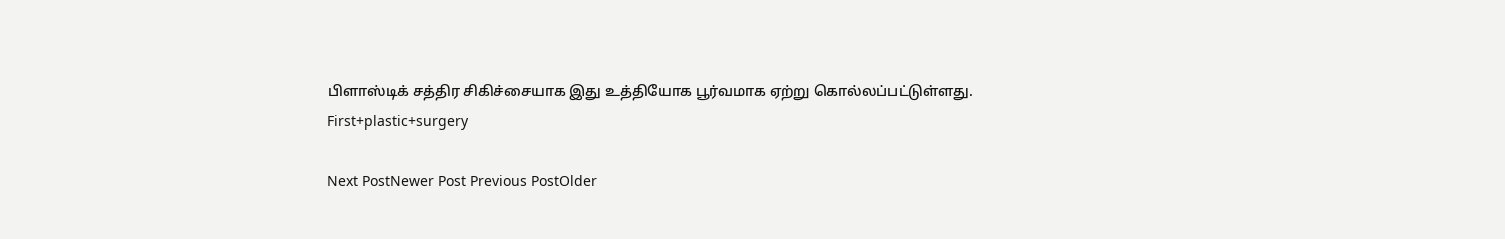பிளாஸ்டிக் சத்திர சிகிச்சையாக இது உத்தியோக பூர்வமாக ஏற்று கொல்லப்பட்டுள்ளது.
First+plastic+surgery

Next PostNewer Post Previous PostOlder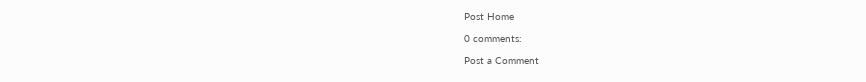Post Home

0 comments:

Post a Comment